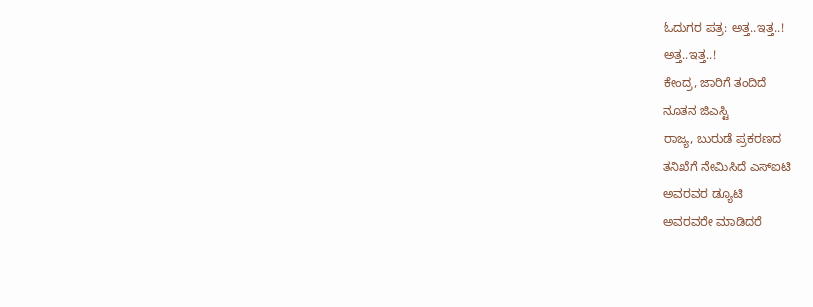ಓದುಗರ ಪತ್ರ: ಅತ್ತ..ಇತ್ತ..!
ಅತ್ತ..ಇತ್ತ..!
ಕೇಂದ್ರ, ಜಾರಿಗೆ ತಂದಿದೆ
ನೂತನ ಜಿಎಸ್ಟಿ
ರಾಜ್ಯ, ಬುರುಡೆ ಪ್ರಕರಣದ
ತನಿಖೆಗೆ ನೇಮಿಸಿದೆ ಎಸ್ಐಟಿ
ಅವರವರ ಡ್ಯೂಟಿ
ಅವರವರೇ ಮಾಡಿದರೆ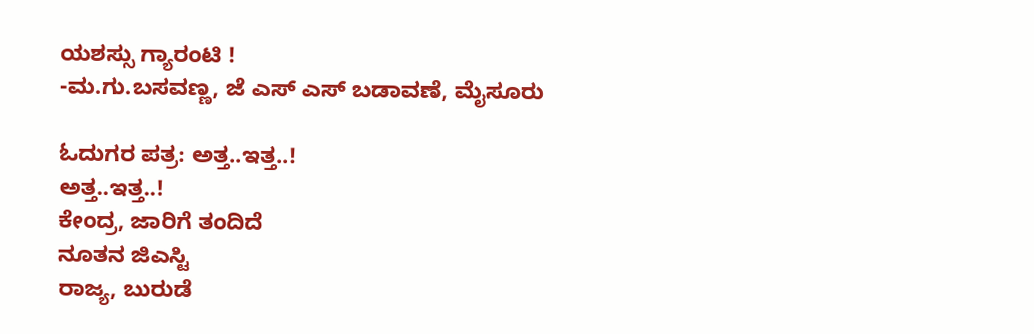ಯಶಸ್ಸು ಗ್ಯಾರಂಟಿ !
-ಮ.ಗು.ಬಸವಣ್ಣ, ಜೆ ಎಸ್ ಎಸ್ ಬಡಾವಣೆ, ಮೈಸೂರು

ಓದುಗರ ಪತ್ರ: ಅತ್ತ..ಇತ್ತ..!
ಅತ್ತ..ಇತ್ತ..!
ಕೇಂದ್ರ, ಜಾರಿಗೆ ತಂದಿದೆ
ನೂತನ ಜಿಎಸ್ಟಿ
ರಾಜ್ಯ, ಬುರುಡೆ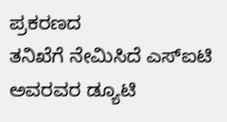ಪ್ರಕರಣದ
ತನಿಖೆಗೆ ನೇಮಿಸಿದೆ ಎಸ್ಐಟಿ
ಅವರವರ ಡ್ಯೂಟಿ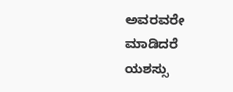ಅವರವರೇ ಮಾಡಿದರೆ
ಯಶಸ್ಸು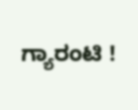ಗ್ಯಾರಂಟಿ !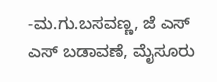-ಮ.ಗು.ಬಸವಣ್ಣ, ಜೆ ಎಸ್ ಎಸ್ ಬಡಾವಣೆ, ಮೈಸೂರು